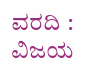ವರದಿ : ವಿಜಯ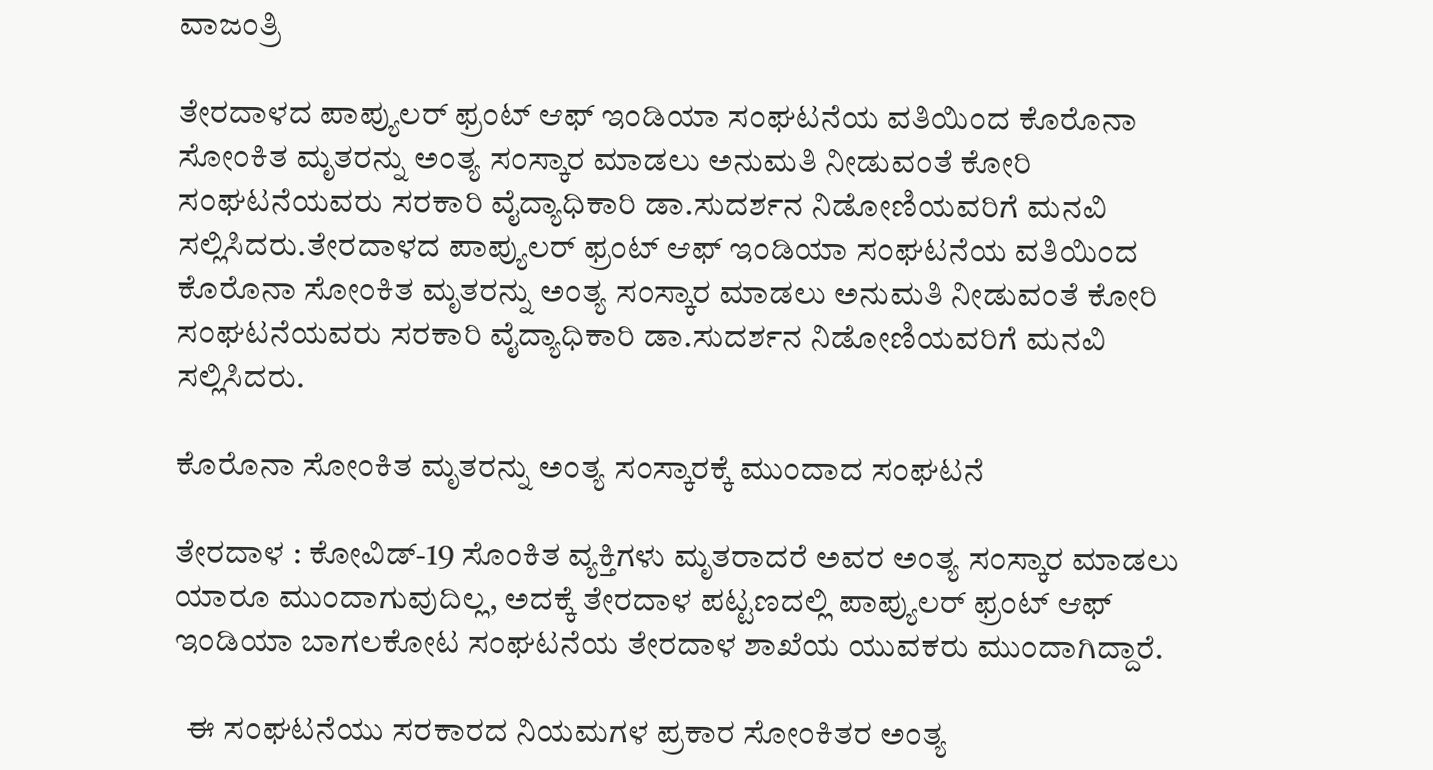ವಾಜಂತ್ರಿ

ತೇರದಾಳದ ಪಾಪ್ಯುಲರ್ ಫ್ರಂಟ್ ಆಫ್ ಇಂಡಿಯಾ ಸಂಘಟನೆಯ ವತಿಯಿಂದ ಕೊರೊನಾ ಸೋಂಕಿತ ಮೃತರನ್ನು ಅಂತ್ಯ ಸಂಸ್ಕಾರ ಮಾಡಲು ಅನುಮತಿ ನೀಡುವಂತೆ ಕೋರಿ ಸಂಘಟನೆಯವರು ಸರಕಾರಿ ವೈದ್ಯಾಧಿಕಾರಿ ಡಾ.ಸುದರ್ಶನ ನಿಡೋಣಿಯವರಿಗೆ ಮನವಿ ಸಲ್ಲಿಸಿದರು.ತೇರದಾಳದ ಪಾಪ್ಯುಲರ್ ಫ್ರಂಟ್ ಆಫ್ ಇಂಡಿಯಾ ಸಂಘಟನೆಯ ವತಿಯಿಂದ ಕೊರೊನಾ ಸೋಂಕಿತ ಮೃತರನ್ನು ಅಂತ್ಯ ಸಂಸ್ಕಾರ ಮಾಡಲು ಅನುಮತಿ ನೀಡುವಂತೆ ಕೋರಿ ಸಂಘಟನೆಯವರು ಸರಕಾರಿ ವೈದ್ಯಾಧಿಕಾರಿ ಡಾ.ಸುದರ್ಶನ ನಿಡೋಣಿಯವರಿಗೆ ಮನವಿ ಸಲ್ಲಿಸಿದರು.

ಕೊರೊನಾ ಸೋಂಕಿತ ಮೃತರನ್ನು ಅಂತ್ಯ ಸಂಸ್ಕಾರಕ್ಕೆ ಮುಂದಾದ ಸಂಘಟನೆ

ತೇರದಾಳ : ಕೋವಿಡ್-19 ಸೊಂಕಿತ ವ್ಯಕ್ತಿಗಳು ಮೃತರಾದರೆ ಅವರ ಅಂತ್ಯ ಸಂಸ್ಕಾರ ಮಾಡಲು ಯಾರೂ ಮುಂದಾಗುವುದಿಲ್ಲ, ಅದಕ್ಕೆ ತೇರದಾಳ ಪಟ್ಟಣದಲ್ಲಿ ಪಾಪ್ಯುಲರ್ ಫ್ರಂಟ್ ಆಫ್ ಇಂಡಿಯಾ ಬಾಗಲಕೋಟ ಸಂಘಟನೆಯ ತೇರದಾಳ ಶಾಖೆಯ ಯುವಕರು ಮುಂದಾಗಿದ್ದಾರೆ.

  ಈ ಸಂಘಟನೆಯು ಸರಕಾರದ ನಿಯಮಗಳ ಪ್ರಕಾರ ಸೋಂಕಿತರ ಅಂತ್ಯ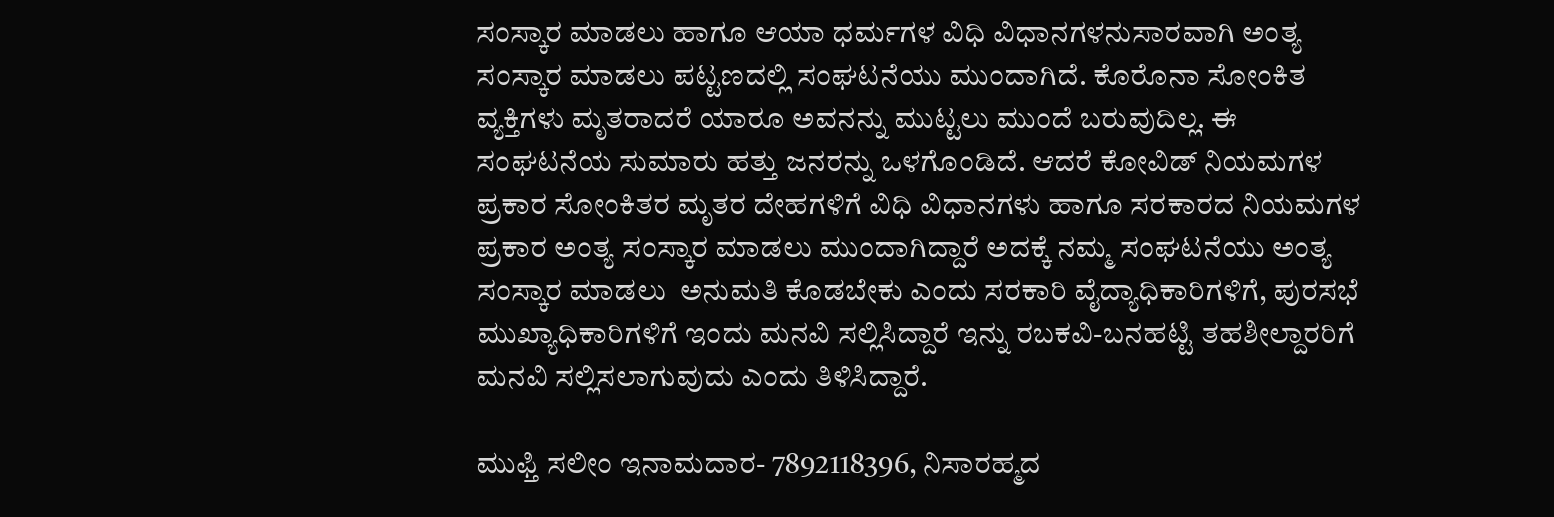ಸಂಸ್ಕಾರ ಮಾಡಲು ಹಾಗೂ ಆಯಾ ಧರ್ಮಗಳ ವಿಧಿ ವಿಧಾನಗಳನುಸಾರವಾಗಿ ಅಂತ್ಯ ಸಂಸ್ಕಾರ ಮಾಡಲು ಪಟ್ಟಣದಲ್ಲಿ ಸಂಘಟನೆಯು ಮುಂದಾಗಿದೆ. ಕೊರೊನಾ ಸೋಂಕಿತ ವ್ಯಕ್ತಿಗಳು ಮೃತರಾದರೆ ಯಾರೂ ಅವನನ್ನು ಮುಟ್ಟಲು ಮುಂದೆ ಬರುವುದಿಲ್ಲ. ಈ ಸಂಘಟನೆಯ ಸುಮಾರು ಹತ್ತು ಜನರನ್ನು ಒಳಗೊಂಡಿದೆ. ಆದರೆ ಕೋವಿಡ್ ನಿಯಮಗಳ ಪ್ರಕಾರ ಸೋಂಕಿತರ ಮೃತರ ದೇಹಗಳಿಗೆ ವಿಧಿ ವಿಧಾನಗಳು ಹಾಗೂ ಸರಕಾರದ ನಿಯಮಗಳ ಪ್ರಕಾರ ಅಂತ್ಯ ಸಂಸ್ಕಾರ ಮಾಡಲು ಮುಂದಾಗಿದ್ದಾರೆ ಅದಕ್ಕೆ ನಮ್ಮ ಸಂಘಟನೆಯು ಅಂತ್ಯ ಸಂಸ್ಕಾರ ಮಾಡಲು  ಅನುಮತಿ ಕೊಡಬೇಕು ಎಂದು ಸರಕಾರಿ ವೈದ್ಯಾಧಿಕಾರಿಗಳಿಗೆ, ಪುರಸಭೆ ಮುಖ್ಯಾಧಿಕಾರಿಗಳಿಗೆ ಇಂದು ಮನವಿ ಸಲ್ಲಿಸಿದ್ದಾರೆ ಇನ್ನು ರಬಕವಿ-ಬನಹಟ್ಟಿ ತಹಶೀಲ್ದಾರರಿಗೆ ಮನವಿ ಸಲ್ಲಿಸಲಾಗುವುದು ಎಂದು ತಿಳಿಸಿದ್ದಾರೆ.

ಮುಫ್ತಿ ಸಲೀಂ ಇನಾಮದಾರ- 7892118396, ನಿಸಾರಹ್ಮದ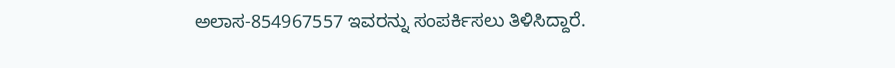ಅಲಾಸ-854967557 ಇವರನ್ನು ಸಂಪರ್ಕಿಸಲು ತಿಳಿಸಿದ್ದಾರೆ.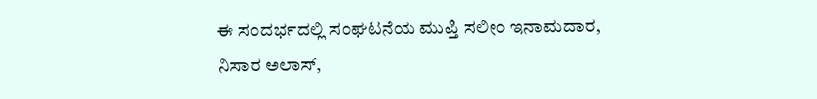ಈ ಸಂದರ್ಭದಲ್ಲಿ ಸಂಘಟನೆಯ ಮುಪ್ತಿ ಸಲೀಂ ಇನಾಮದಾರ, ನಿಸಾರ ಅಲಾಸ್,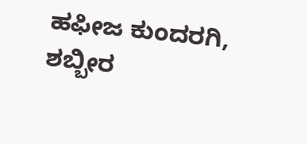ಹಫೀಜ ಕುಂದರಗಿ, ಶಬ್ಬೀರ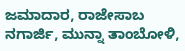ಜಮಾದಾರ, ರಾಜೇಸಾಬ ನಗಾರ್ಜಿ, ಮುನ್ನಾ ತಾಂಬೋಳಿ,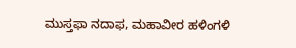ಮುಸ್ತಫಾ ನದಾಫ, ಮಹಾವೀರ ಹಳಿಂಗಳಿ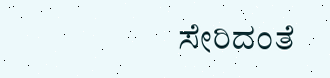ಸೇರಿದಂತೆ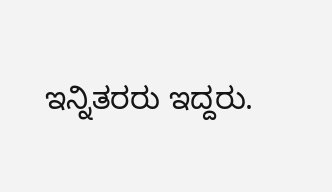ಇನ್ನಿತರರು ಇದ್ದರು.